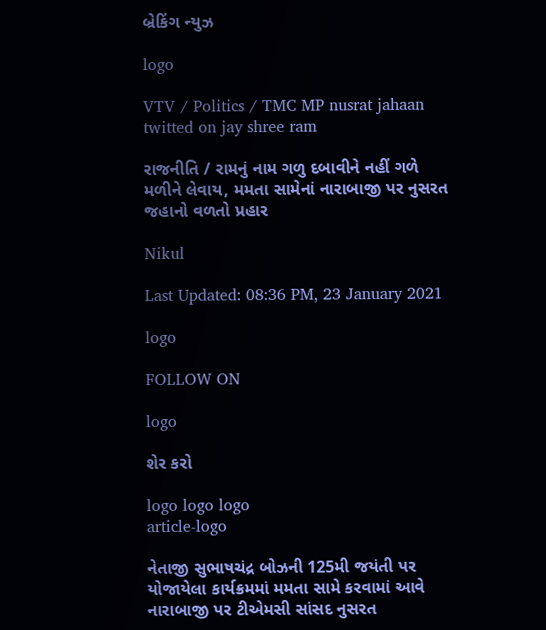બ્રેકિંગ ન્યુઝ

logo

VTV / Politics / TMC MP nusrat jahaan twitted on jay shree ram

રાજનીતિ / રામનું નામ ગળુ દબાવીને નહીં ગળે મળીને લેવાય, મમતા સામેનાં નારાબાજી પર નુસરત જહાનો વળતો પ્રહાર

Nikul

Last Updated: 08:36 PM, 23 January 2021

logo

FOLLOW ON

logo

શેર કરો

logo logo logo
article-logo

નેતાજી સુભાષચંદ્ર બોઝની 125મી જયંતી પર યોજાયેલા કાર્યક્રમમાં મમતા સામે કરવામાં આવે નારાબાજી પર ટીએમસી સાંસદ નુસરત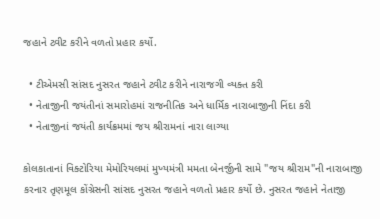જહાને ટ્વીટ કરીને વળતો પ્રહાર કર્યો.

  • ટીએમસી સાંસદ નુસરત જહાને ટ્વીટ કરીને નારાજગી વ્યક્ત કરી
  • નેતાજીની જયંતીનાં સમારોહમાં રાજનીતિક અને ધાર્મિક નારાબાજીની નિંદા કરી
  • નેતાજીનાં જયંતી કાર્યક્રમમાં જય શ્રીરામનાં નારા લાગ્યા

કોલકાતાનાં વિક્ટોરિયા મેમોરિયલમાં મુખ્યમંત્રી મમતા બેનર્જીની સામે "જય શ્રીરામ"ની નારાબાજી કરનાર તૃણમૂલ કોંગ્રેસની સાંસદ નુસરત જહાને વળતો પ્રહાર કર્યો છે. નુસરત જહાને નેતાજી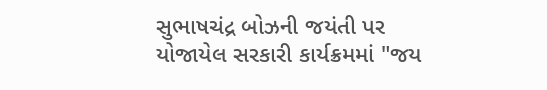સુભાષચંદ્ર બોઝની જયંતી પર યોજાયેલ સરકારી કાર્યક્રમમાં "જય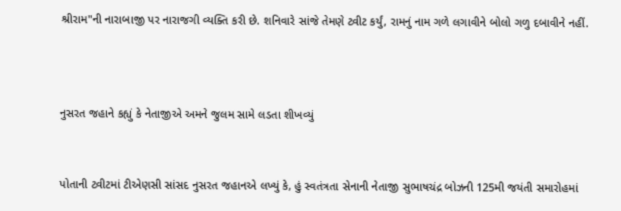શ્રીરામ"ની નારાબાજી પર નારાજગી વ્યક્તિ કરી છે. શનિવારે સાંજે તેમણે ટ્વીટ કર્યું, રામનું નામ ગળે લગાવીને બોલો ગળુ દબાવીને નહીં.



નુસરત જહાને કહ્યું કે નેતાજીએ અમને જુલમ સામે લડતા શીખવ્યું


પોતાની ટ્વીટમાં ટીએણસી સાંસદ નુસરત જહાનએ લખ્યું કે, હું સ્વતંત્રતા સેનાની નેતાજી સુભાષચંદ્ર બોઝની 125મી જયંતી સમારોહમાં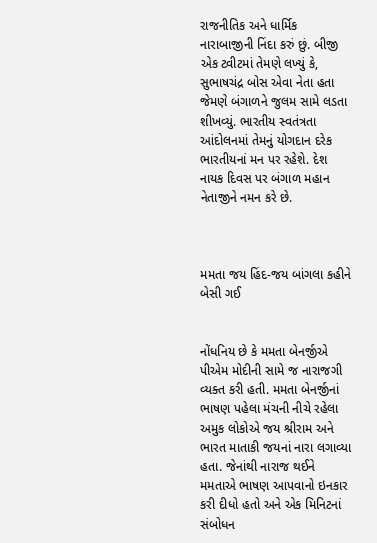રાજનીતિક અને ધાર્મિક નારાબાજીની નિંદા કરું છું. બીજી એક ટ્વીટમાં તેમણે લખ્યું કે, સુભાષચંદ્ર બોસ એવા નેતા હતા જેમણે બંગાળને જુલમ સામે લડતા શીખવ્યું. ભારતીય સ્વતંત્રતા આંદોલનમાં તેમનું યોગદાન દરેક ભારતીયનાં મન પર રહેશે. દેશ નાયક દિવસ પર બંગાળ મહાન નેતાજીને નમન કરે છે.



મમતા જય હિંદ-જય બાંગલા કહીને બેસી ગઈ


નોંધનિય છે કે મમતા બેનર્જીએ પીએમ મોદીની સામે જ નારાજગી વ્યક્ત કરી હતી. મમતા બેનર્જીનાં ભાષણ પહેલા મંચની નીચે રહેલા અમુક લોકોએ જય શ્રીરામ અને ભારત માતાકી જયનાં નારા લગાવ્યા હતા. જેનાંથી નારાજ થઈને મમતાએ ભાષણ આપવાનો ઇનકાર કરી દીધો હતો અને એક મિનિટનાં સંબોધન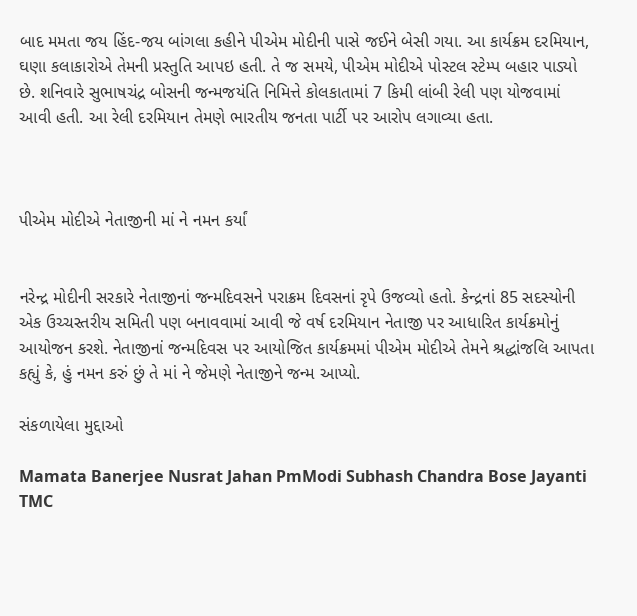બાદ મમતા જય હિંદ-જય બાંગલા કહીને પીએમ મોદીની પાસે જઈને બેસી ગયા. આ કાર્યક્રમ દરમિયાન, ઘણા કલાકારોએ તેમની પ્રસ્તુતિ આપઇ હતી. તે જ સમયે, પીએમ મોદીએ પોસ્ટલ સ્ટેમ્પ બહાર પાડ્યો છે. શનિવારે સુભાષચંદ્ર બોસની જન્મજયંતિ નિમિત્તે કોલકાતામાં 7 કિમી લાંબી રેલી પણ યોજવામાં આવી હતી. આ રેલી દરમિયાન તેમણે ભારતીય જનતા પાર્ટી પર આરોપ લગાવ્યા હતા.



પીએમ મોદીએ નેતાજીની માં ને નમન કર્યાં


નરેન્દ્ર મોદીની સરકારે નેતાજીનાં જન્મદિવસને પરાક્રમ દિવસનાં રૃપે ઉજવ્યો હતો. કેન્દ્રનાં 85 સદસ્યોની એક ઉચ્ચસ્તરીય સમિતી પણ બનાવવામાં આવી જે વર્ષ દરમિયાન નેતાજી પર આધારિત કાર્યક્રમોનું આયોજન કરશે. નેતાજીનાં જન્મદિવસ પર આયોજિત કાર્યક્રમમાં પીએમ મોદીએ તેમને શ્રદ્ધાંજલિ આપતા કહ્યું કે, હું નમન કરું છું તે માં ને જેમણે નેતાજીને જન્મ આપ્યો.

સંકળાયેલા મુદ્દાઓ

Mamata Banerjee Nusrat Jahan PmModi Subhash Chandra Bose Jayanti TMC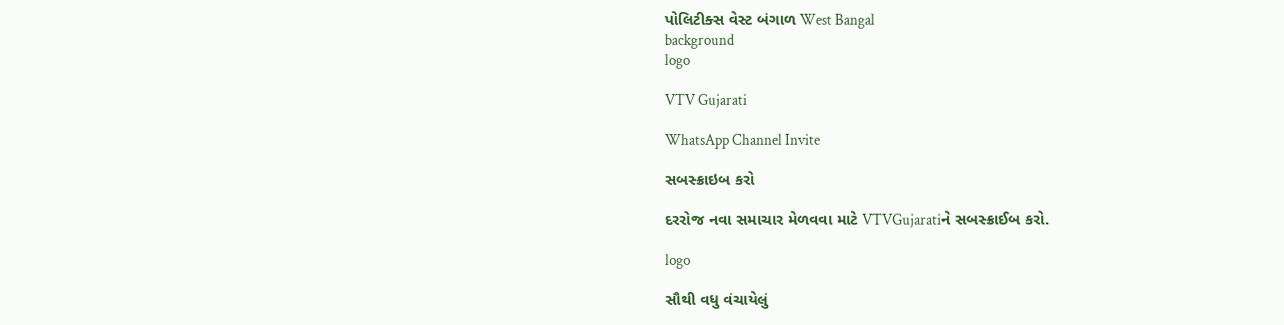પોલિટીક્સ વેસ્ટ બંગાળ West Bangal
background
logo

VTV Gujarati

WhatsApp Channel Invite

સબસ્ક્રાઇબ કરો

દરરોજ નવા સમાચાર મેળવવા માટે VTVGujaratiને સબસ્ક્રાઈબ કરો.

logo

સૌથી વધુ વંચાયેલું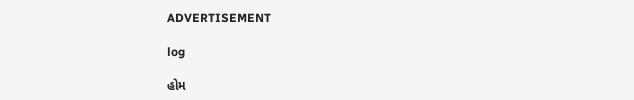ADVERTISEMENT

log

હોમ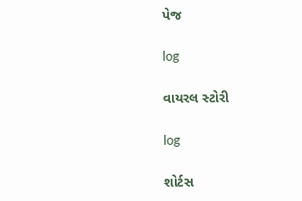પેજ

log

વાયરલ સ્ટોરી

log

શોર્ટસ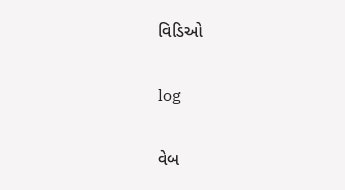વિડિઓ

log

વેબ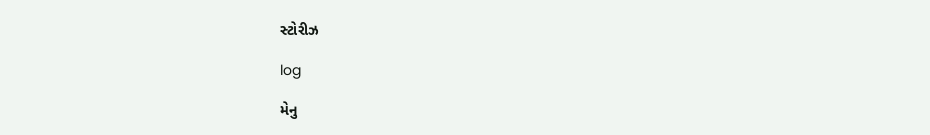સ્ટોરીઝ

log

મેનુ